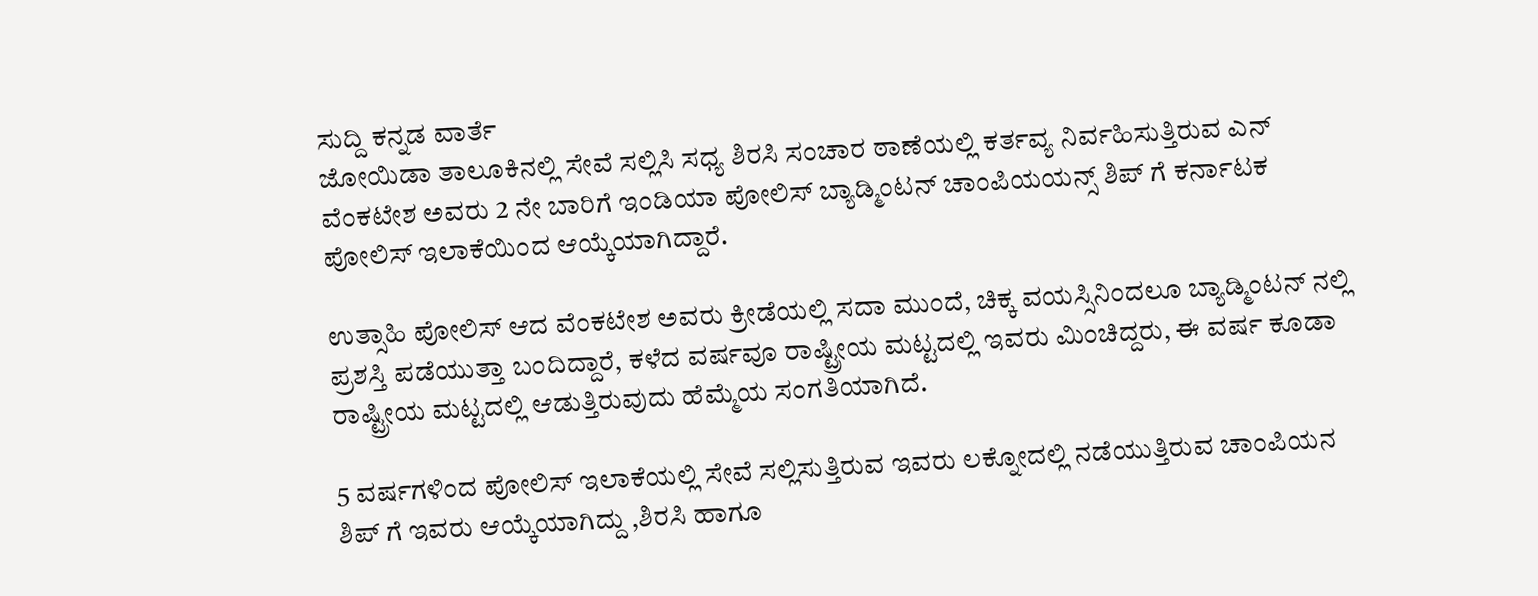ಸುದ್ದಿ ಕನ್ನಡ ವಾರ್ತೆ
ಜೋಯಿಡಾ ತಾಲೂಕಿನಲ್ಲಿ ಸೇವೆ ಸಲ್ಲಿಸಿ ಸಧ್ಯ ಶಿರಸಿ ಸಂಚಾರ ಠಾಣೆಯಲ್ಲಿ ಕರ್ತವ್ಯ ನಿರ್ವಹಿಸುತ್ತಿರುವ ಎನ್ ವೆಂಕಟೇಶ ಅವರು 2 ನೇ ಬಾರಿಗೆ ಇಂಡಿಯಾ ಪೋಲಿಸ್ ಬ್ಯಾಡ್ಮಿಂಟನ್ ಚಾಂಪಿಯಯನ್ಸ್ ಶಿಪ್ ಗೆ ಕರ್ನಾಟಕ ಪೋಲಿಸ್ ಇಲಾಕೆಯಿಂದ ಆಯ್ಕೆಯಾಗಿದ್ದಾರೆ.

ಉತ್ಸಾಹಿ ಪೋಲಿಸ್ ಆದ ವೆಂಕಟೇಶ ಅವರು ಕ್ರೀಡೆಯಲ್ಲಿ ಸದಾ ಮುಂದೆ, ಚಿಕ್ಕ ವಯಸ್ಸಿನಿಂದಲೂ ಬ್ಯಾಡ್ಮಿಂಟನ್ ನಲ್ಲಿ ಪ್ರಶಸ್ತಿ ಪಡೆಯುತ್ತಾ ಬಂದಿದ್ದಾರೆ, ಕಳೆದ ವರ್ಷವೂ ರಾಷ್ಟ್ರೀಯ ಮಟ್ಟದಲ್ಲಿ ಇವರು ಮಿಂಚಿದ್ದರು, ಈ ವರ್ಷ ಕೂಡಾ ರಾಷ್ಟ್ರೀಯ ಮಟ್ಟದಲ್ಲಿ ಆಡುತ್ತಿರುವುದು ಹೆಮ್ಮೆಯ ಸಂಗತಿಯಾಗಿದೆ.

5 ವರ್ಷಗಳಿಂದ ಪೋಲಿಸ್ ಇಲಾಕೆಯಲ್ಲಿ ಸೇವೆ ಸಲ್ಲಿಸುತ್ತಿರುವ ಇವರು ಲಕ್ನೋದಲ್ಲಿ ನಡೆಯುತ್ತಿರುವ ಚಾಂಪಿಯನ ಶಿಪ್ ಗೆ ಇವರು ಆಯ್ಕೆಯಾಗಿದ್ದು ,ಶಿರಸಿ ಹಾಗೂ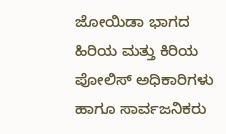ಜೋಯಿಡಾ ಭಾಗದ ಹಿರಿಯ ಮತ್ತು ಕಿರಿಯ ಪೋಲಿಸ್ ಅಧಿಕಾರಿಗಳು ಹಾಗೂ ಸಾರ್ವಜನಿಕರು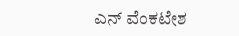ಎನ್ ವೆಂಕಟೇಶ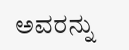ಅವರನ್ನು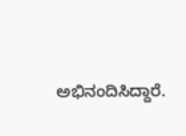ಅಭಿನಂದಿಸಿದ್ದಾರೆ.